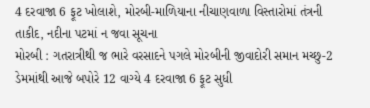4 દરવાજા 6 ફૂટ ખોલાશે, મોરબી-માળિયાના નીચાણવાળા વિસ્તારોમાં તંત્રની તાકીદ, નદીના પટમાં ન જવા સૂચના
મોરબી : ગતરાત્રીથી જ ભારે વરસાદને પગલે મોરબીની જીવાદોરી સમાન મચ્છુ-2 ડેમમાંથી આજે બપોરે 12 વાગ્યે 4 દરવાજા 6 ફૂટ સુધી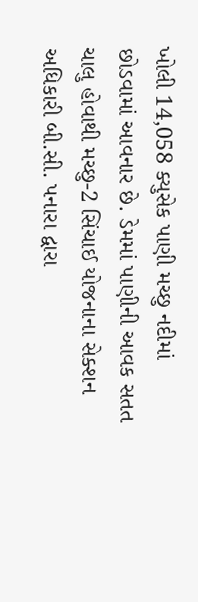ખોલી 14,058 ક્યુસેક પાણી મચ્છુ નદીમાં છોડવામાં આવનાર છે. ડેમમાં પાણીની આવક સતત ચાલુ હોવાથી મચ્છુ-2 સિંચાઈ યોજનાના સેક્શન અધિકારી બી.સી. પનારા દ્વારા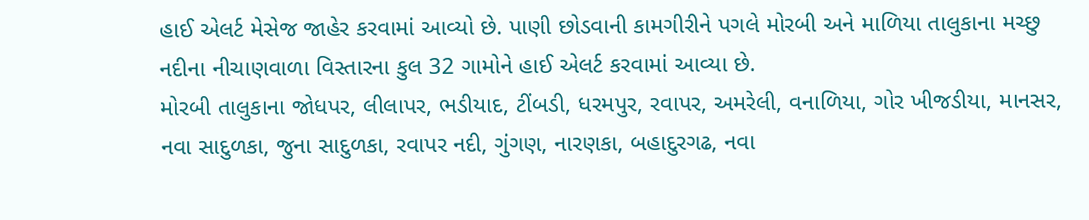હાઈ એલર્ટ મેસેજ જાહેર કરવામાં આવ્યો છે. પાણી છોડવાની કામગીરીને પગલે મોરબી અને માળિયા તાલુકાના મચ્છુ નદીના નીચાણવાળા વિસ્તારના કુલ 32 ગામોને હાઈ એલર્ટ કરવામાં આવ્યા છે.
મોરબી તાલુકાના જોધપર, લીલાપર, ભડીયાદ, ટીંબડી, ધરમપુર, રવાપર, અમરેલી, વનાળિયા, ગોર ખીજડીયા, માનસર, નવા સાદુળકા, જુના સાદુળકા, રવાપર નદી, ગુંગણ, નારણકા, બહાદુરગઢ, નવા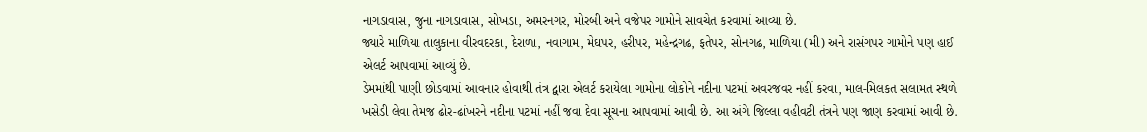નાગડાવાસ, જુના નાગડાવાસ, સોખડા, અમરનગર, મોરબી અને વજેપર ગામોને સાવચેત કરવામાં આવ્યા છે.
જ્યારે માળિયા તાલુકાના વીરવદરકા, દેરાળા, નવાગામ, મેઘપર, હરીપર, મહેન્દ્રગઢ, ફતેપર, સોનગઢ, માળિયા (મી) અને રાસંગપર ગામોને પણ હાઈ એલર્ટ આપવામાં આવ્યું છે.
ડેમમાંથી પાણી છોડવામાં આવનાર હોવાથી તંત્ર દ્વારા એલર્ટ કરાયેલા ગામોના લોકોને નદીના પટમાં અવરજવર નહીં કરવા, માલ-મિલકત સલામત સ્થળે ખસેડી લેવા તેમજ ઢોર-ઢાંખરને નદીના પટમાં નહીં જવા દેવા સૂચના આપવામાં આવી છે. આ અંગે જિલ્લા વહીવટી તંત્રને પણ જાણ કરવામાં આવી છે.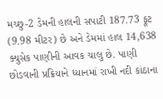મચ્છુ-2 ડેમની હાલની સપાટી 187.73 ફૂટ (9.98 મીટર) છે અને ડેમમાં હાલ 14,638 ક્યુસેક પાણીની આવક ચાલુ છે. પાણી છોડવાની પ્રક્રિયાને ધ્યાનમાં રાખી નદી કાંઠાના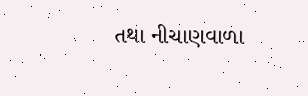તથા નીચાણવાળા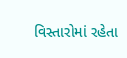વિસ્તારોમાં રહેતા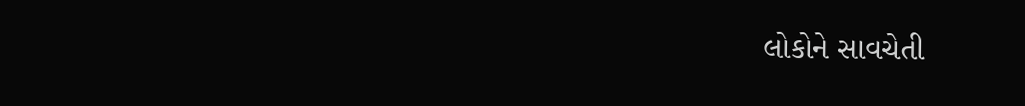લોકોને સાવચેતી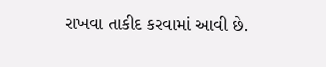રાખવા તાકીદ કરવામાં આવી છે.